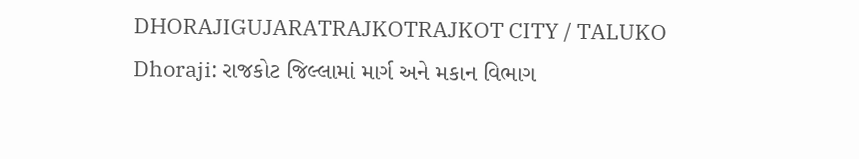DHORAJIGUJARATRAJKOTRAJKOT CITY / TALUKO
Dhoraji: રાજકોટ જિલ્લામાં માર્ગ અને મકાન વિભાગ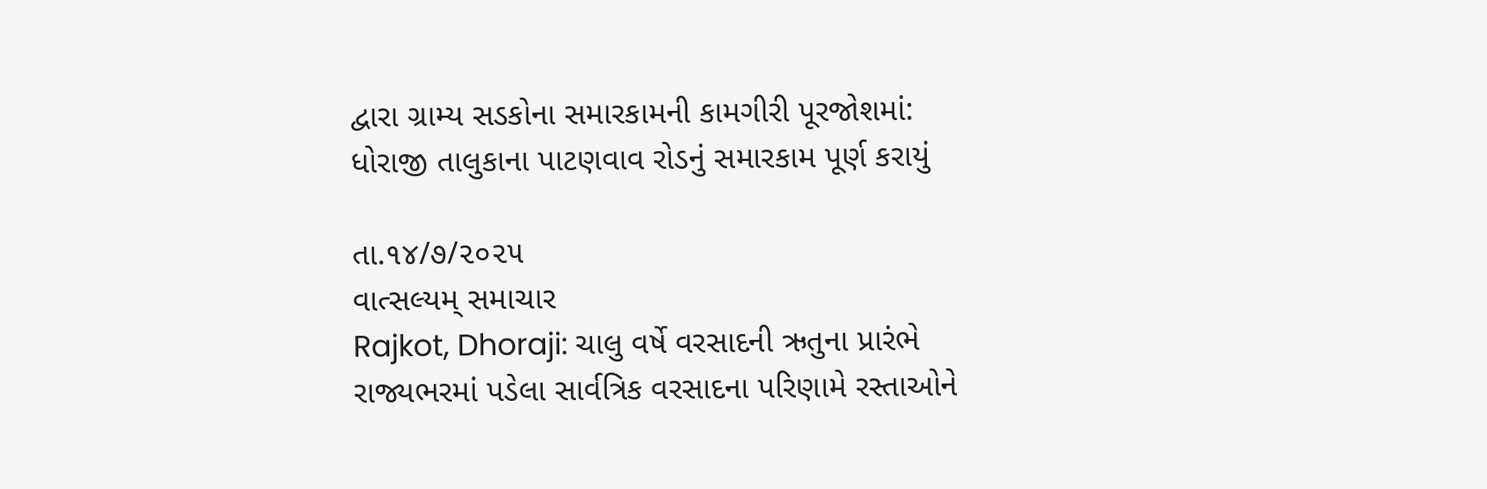દ્વારા ગ્રામ્ય સડકોના સમારકામની કામગીરી પૂરજોશમાં: ધોરાજી તાલુકાના પાટણવાવ રોડનું સમારકામ પૂર્ણ કરાયું

તા.૧૪/૭/૨૦૨૫
વાત્સલ્યમ્ સમાચાર
Rajkot, Dhoraji: ચાલુ વર્ષે વરસાદની ઋતુના પ્રારંભે રાજ્યભરમાં પડેલા સાર્વત્રિક વરસાદના પરિણામે રસ્તાઓને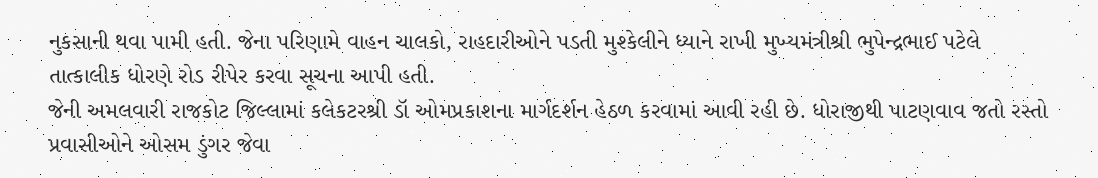નુકસાની થવા પામી હતી. જેના પરિણામે વાહન ચાલકો, રાહદારીઓને પડતી મુશ્કેલીને ધ્યાને રાખી મુખ્યમંત્રીશ્રી ભુપેન્દ્રભાઈ પટેલે તાત્કાલીક ધોરણે રોડ રીપેર કરવા સૂચના આપી હતી.
જેની અમલવારી રાજકોટ જિલ્લામાં કલેકટરશ્રી ડૉ ઓમપ્રકાશના માર્ગદર્શન હેઠળ કરવામાં આવી રહી છે. ધોરાજીથી પાટણવાવ જતો રસ્તો પ્રવાસીઓને ઓસમ ડુંગર જેવા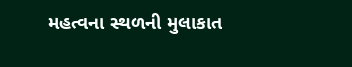મહત્વના સ્થળની મુલાકાત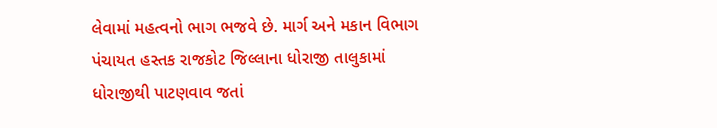લેવામાં મહત્વનો ભાગ ભજવે છે. માર્ગ અને મકાન વિભાગ પંચાયત હસ્તક રાજકોટ જિલ્લાના ધોરાજી તાલુકામાં ધોરાજીથી પાટણવાવ જતાં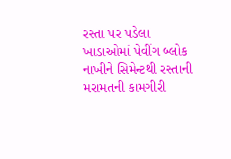રસ્તા પર પડેલા ખાડાઓમાં પેવીંગ બ્લોક નાખીને સિમેન્ટથી રસ્તાની મરામતની કામગીરી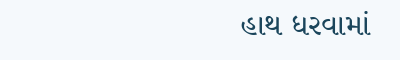હાથ ધરવામાં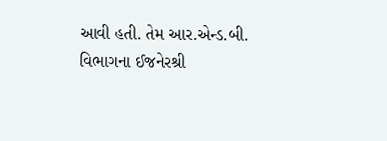આવી હતી. તેમ આર.એન્ડ.બી. વિભાગના ઈજનેરશ્રી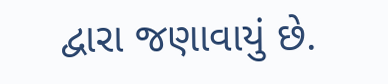દ્વારા જણાવાયું છે.